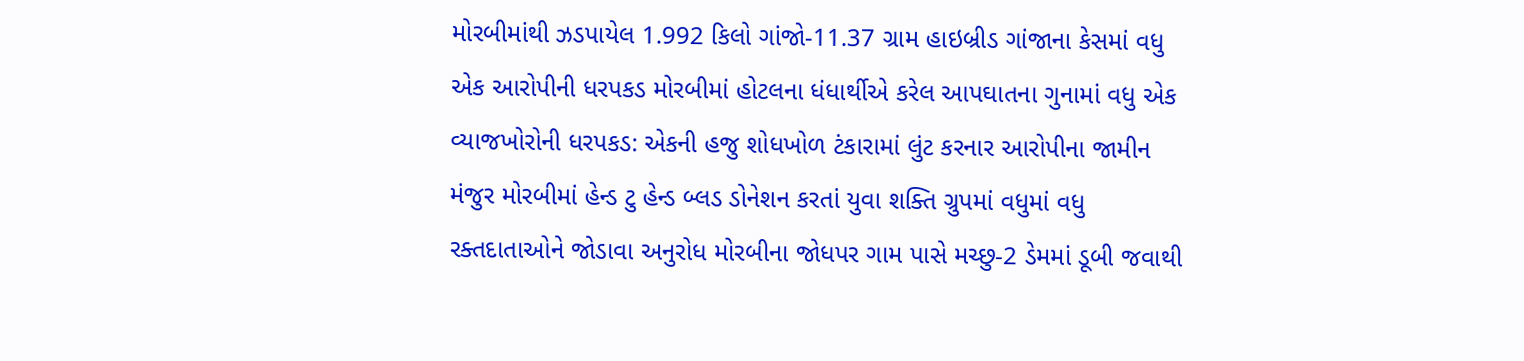મોરબીમાંથી ઝડપાયેલ 1.992 કિલો ગાંજો-11.37 ગ્રામ હાઇબ્રીડ ગાંજાના કેસમાં વધુ એક આરોપીની ધરપકડ મોરબીમાં હોટલના ધંધાર્થીએ કરેલ આપઘાતના ગુનામાં વધુ એક વ્યાજખોરોની ધરપકડ: એકની હજુ શોધખોળ ટંકારામાં લુંટ કરનાર આરોપીના જામીન મંજુર મોરબીમાં હેન્ડ ટુ હેન્ડ બ્લડ ડોનેશન કરતાં યુવા શક્તિ ગ્રુપમાં વધુમાં વધુ રક્તદાતાઓને જોડાવા અનુરોધ મોરબીના જોધપર ગામ પાસે મચ્છુ-2 ડેમમાં ડૂબી જવાથી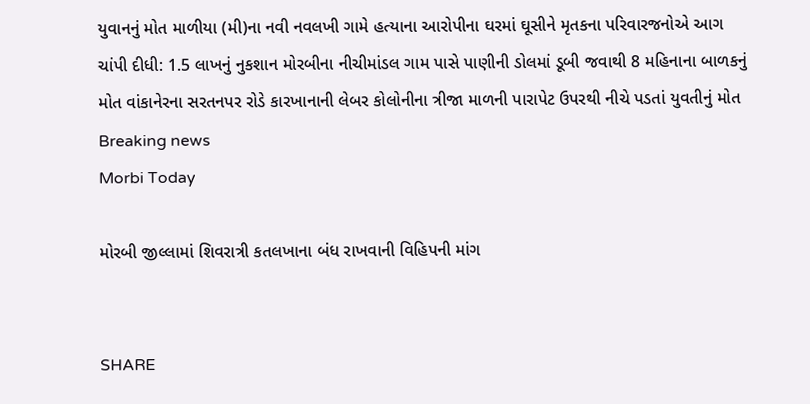યુવાનનું મોત માળીયા (મી)ના નવી નવલખી ગામે હત્યાના આરોપીના ઘરમાં ઘૂસીને મૃતકના પરિવારજનોએ આગ ચાંપી દીધી: 1.5 લાખનું નુકશાન મોરબીના નીચીમાંડલ ગામ પાસે પાણીની ડોલમાં ડૂબી જવાથી 8 મહિનાના બાળકનું મોત વાંકાનેરના સરતનપર રોડે કારખાનાની લેબર કોલોનીના ત્રીજા માળની પારાપેટ ઉપરથી નીચે પડતાં યુવતીનું મોત
Breaking news
Morbi Today

મોરબી જીલ્લામાં શિવરાત્રી કતલખાના બંધ રાખવાની વિહિપની માંગ


SHARE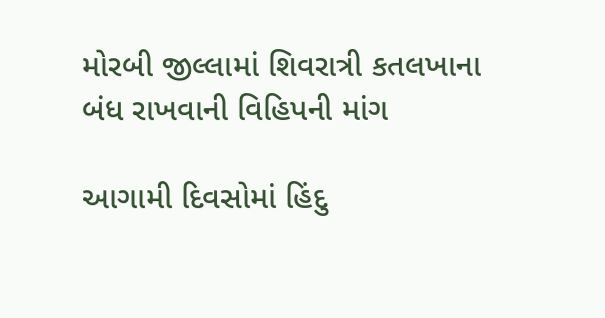મોરબી જીલ્લામાં શિવરાત્રી કતલખાના બંધ રાખવાની વિહિપની માંગ

આગામી દિવસોમાં હિંદુ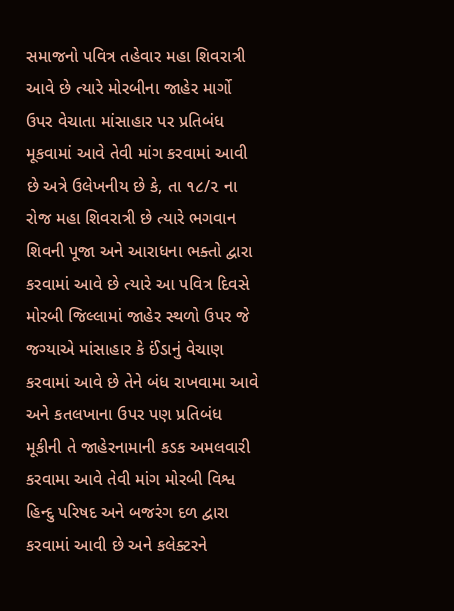સમાજનો પવિત્ર તહેવાર મહા શિવરાત્રી આવે છે ત્યારે મોરબીના જાહેર માર્ગો ઉપર વેચાતા માંસાહાર પર પ્રતિબંધ મૂકવામાં આવે તેવી માંગ કરવામાં આવી છે અત્રે ઉલેખનીય છે કે, તા ૧૮/૨ ના રોજ મહા શિવરાત્રી છે ત્યારે ભગવાન શિવની પૂજા અને આરાધના ભક્તો દ્વારા કરવામાં આવે છે ત્યારે આ પવિત્ર દિવસે મોરબી જિલ્લામાં જાહેર સ્થળો ઉપર જે જગ્યાએ માંસાહાર કે ઈંડાનું વેચાણ કરવામાં આવે છે તેને બંધ રાખવામા આવે અને કતલખાના ઉપર પણ પ્રતિબંધ મૂકીની તે જાહેરનામાની કડક અમલવારી કરવામા આવે તેવી માંગ મોરબી વિશ્વ હિન્દુ પરિષદ અને બજરંગ દળ દ્વારા કરવામાં આવી છે અને કલેક્ટરને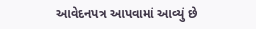આવેદનપત્ર આપવામાં આવ્યું છે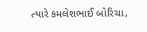ત્યારે કમલેશભાઈ બોરિચા,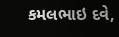કમલભાઇ દવે,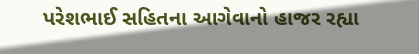પરેશભાઈ સહિતના આગેવાનો હાજર રહ્યા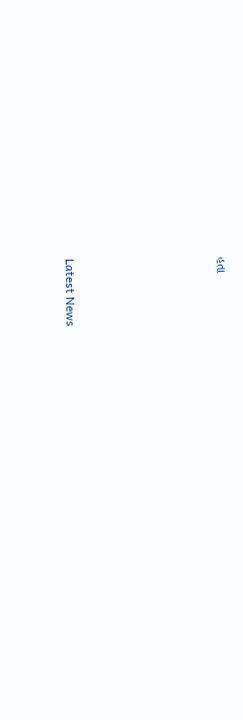હતા






Latest News